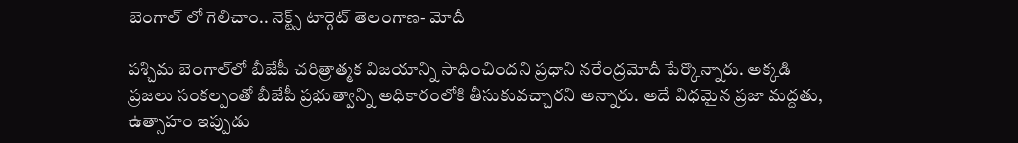బెంగాల్ లో గెలిచాం.. నెక్ట్స్ టార్గెట్ తెలంగాణ- మోదీ

పశ్చిమ బెంగాల్‌లో బీజేపీ చరిత్రాత్మక విజయాన్ని సాధించిందని ప్రధాని నరేంద్రమోదీ పేర్కొన్నారు. అక్కడి ప్రజలు సంకల్పంతో బీజేపీ ప్రభుత్వాన్ని అధికారంలోకి తీసుకువచ్చారని అన్నారు. అదే విధమైన ప్రజా మద్దతు, ఉత్సాహం ఇప్పుడు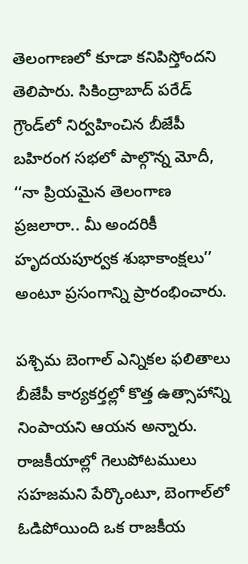తెలంగాణలో కూడా కనిపిస్తోందని తెలిపారు. సికింద్రాబాద్‌ పరేడ్‌ గ్రౌండ్‌లో నిర్వహించిన బీజేపీ బహిరంగ సభలో పాల్గొన్న మోదీ, ‘‘నా ప్రియమైన తెలంగాణ ప్రజలారా.. మీ అందరికీ హృదయపూర్వక శుభాకాంక్షలు’’ అంటూ ప్రసంగాన్ని ప్రారంభించారు.

పశ్చిమ బెంగాల్‌ ఎన్నికల ఫలితాలు బీజేపీ కార్యకర్తల్లో కొత్త ఉత్సాహాన్ని నింపాయని ఆయన అన్నారు. రాజకీయాల్లో గెలుపోటములు సహజమని పేర్కొంటూ, బెంగాల్‌లో ఓడిపోయింది ఒక రాజకీయ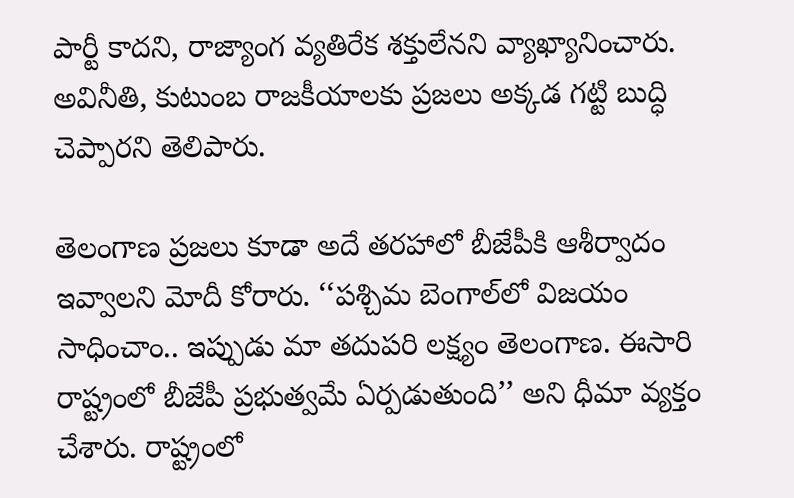పార్టీ కాదని, రాజ్యాంగ వ్యతిరేక శక్తులేనని వ్యాఖ్యానించారు. అవినీతి, కుటుంబ రాజకీయాలకు ప్రజలు అక్కడ గట్టి బుద్ధి చెప్పారని తెలిపారు.

తెలంగాణ ప్రజలు కూడా అదే తరహాలో బీజేపీకి ఆశీర్వాదం ఇవ్వాలని మోదీ కోరారు. ‘‘పశ్చిమ బెంగాల్‌లో విజయం సాధించాం.. ఇప్పుడు మా తదుపరి లక్ష్యం తెలంగాణ. ఈసారి రాష్ట్రంలో బీజేపీ ప్రభుత్వమే ఏర్పడుతుంది’’ అని ధీమా వ్యక్తం చేశారు. రాష్ట్రంలో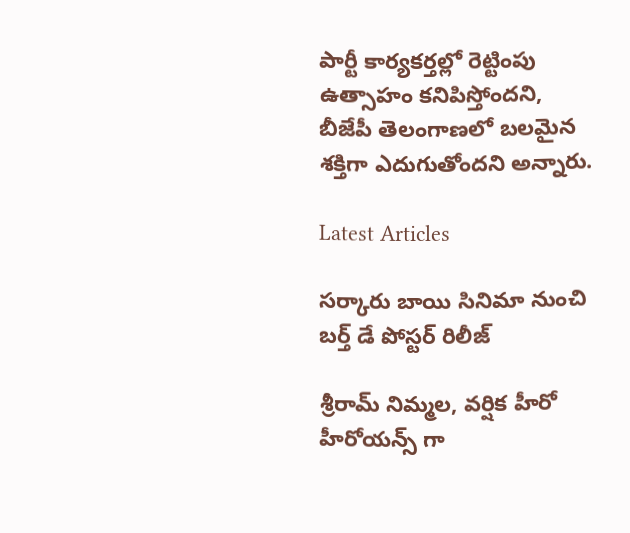పార్టీ కార్యకర్తల్లో రెట్టింపు ఉత్సాహం కనిపిస్తోందని, బీజేపీ తెలంగాణలో బలమైన శక్తిగా ఎదుగుతోందని అన్నారు.

Latest Articles

సర్కారు బాయి సినిమా నుంచి బర్త్ డే పోస్టర్ రిలీజ్

శ్రీరామ్ నిమ్మల, వర్షిక హీరో హీరోయన్స్ గా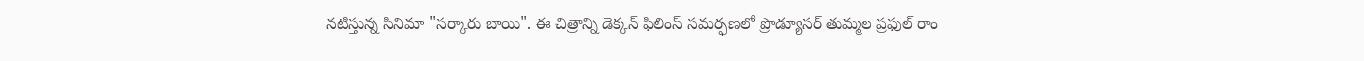నటిస్తున్న సినిమా "సర్కారు బాయి". ఈ చిత్రాన్ని డెక్కన్ ఫిలింస్ సమర్ఫణలో ప్రొడ్యూసర్ తుమ్మల ప్రఫుల్ రాం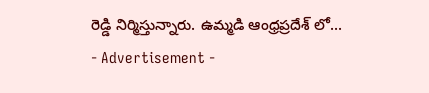రెడ్డి నిర్మిస్తున్నారు. ఉమ్మడి ఆంధ్రప్రదేశ్ లో...
- Advertisement -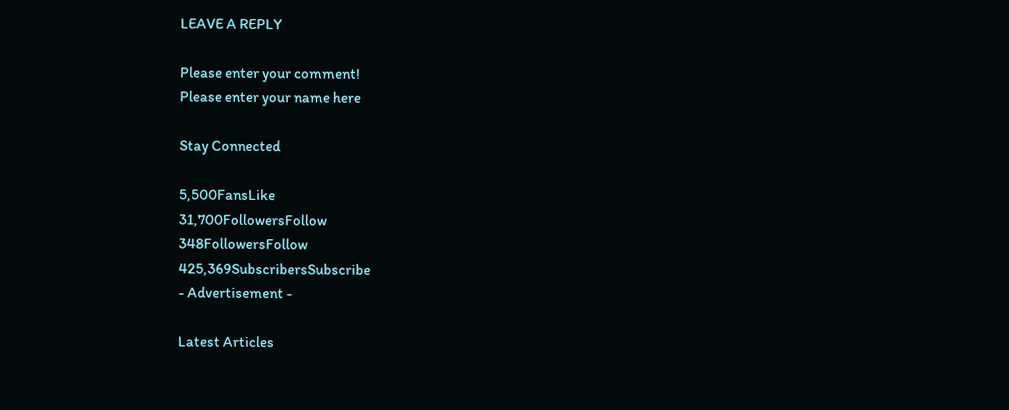LEAVE A REPLY

Please enter your comment!
Please enter your name here

Stay Connected

5,500FansLike
31,700FollowersFollow
348FollowersFollow
425,369SubscribersSubscribe
- Advertisement -

Latest Articles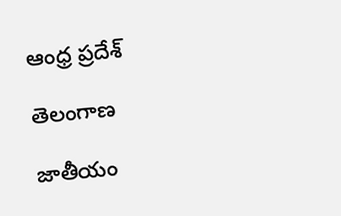ఆంధ్ర ప్రదేశ్

తెలంగాణ

జాతీయం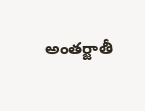అంతర్జాతీ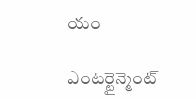యం

ఎంటర్టైన్మెంట్